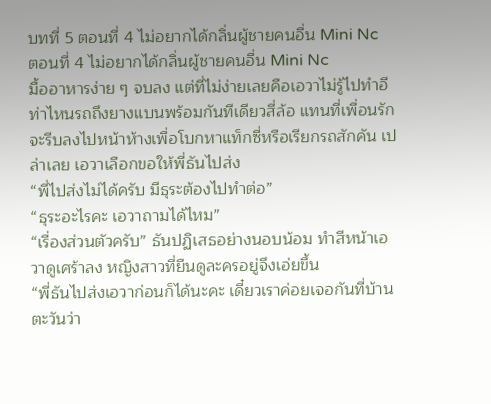บทที่ 5 ตอนที่ 4 ไม่อยากได้กลิ่นผู้ชายคนอื่น Mini Nc
ตอนที่ 4 ไม่อยากได้กลิ่นผู้ชายคนอื่น Mini Nc
มื้ออาหารง่าย ๆ จบลง แต่ที่ไม่ง่ายเลยคือเอวาไม่รู้ไปทำอีท่าไหนรถถึงยางแบนพร้อมกันทีเดียวสี่ล้อ แทนที่เพื่อนรักจะรีบลงไปหน้าห้างเพื่อโบกหาแท็กซี่หรือเรียกรถสักคัน เปล่าเลย เอวาเลือกขอให้พี่ธันไปส่ง
“พี่ไปส่งไม่ได้ครับ มีธุระต้องไปทำต่อ”
“ธุระอะไรคะ เอวาถามได้ไหม”
“เรื่องส่วนตัวครับ” ธันปฏิเสธอย่างนอบน้อม ทำสีหน้าเอวาดูเศร้าลง หญิงสาวที่ยืนดูละครอยู่จึงเอ่ยขึ้น
“พี่ธันไปส่งเอวาก่อนก็ได้นะคะ เดี๋ยวเราค่อยเจอกันที่บ้าน ตะวันว่า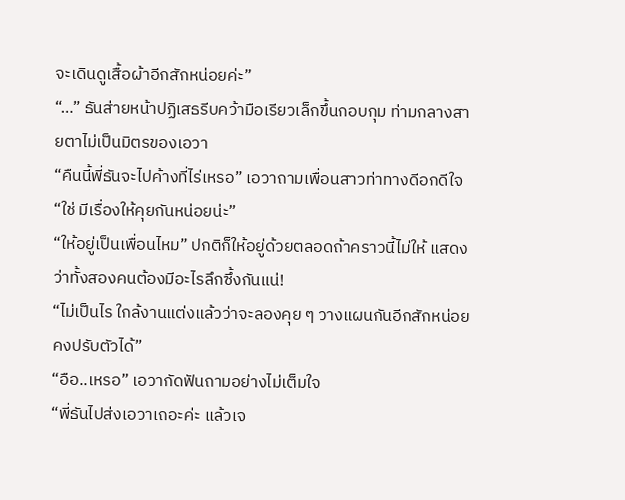จะเดินดูเสื้อผ้าอีกสักหน่อยค่ะ”
“…” ธันส่ายหน้าปฏิเสธรีบคว้ามือเรียวเล็กขึ้นกอบกุม ท่ามกลางสายตาไม่เป็นมิตรของเอวา
“คืนนี้พี่ธันจะไปค้างที่ไร่เหรอ” เอวาถามเพื่อนสาวท่าทางดีอกดีใจ
“ใช่ มีเรื่องให้คุยกันหน่อยน่ะ”
“ให้อยู่เป็นเพื่อนไหม” ปกติก็ให้อยู่ด้วยตลอดถ้าคราวนี้ไม่ให้ แสดงว่าทั้งสองคนต้องมีอะไรลึกซึ้งกันแน่!
“ไม่เป็นไร ใกล้งานแต่งแล้วว่าจะลองคุย ๆ วางแผนกันอีกสักหน่อยคงปรับตัวได้”
“อือ..เหรอ” เอวากัดฟันถามอย่างไม่เต็มใจ
“พี่ธันไปส่งเอวาเถอะค่ะ แล้วเจ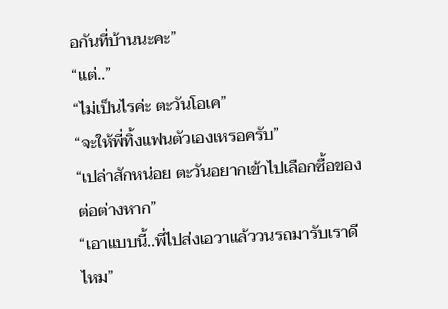อกันที่บ้านนะคะ”
“แต่..”
“ไม่เป็นไรค่ะ ตะวันโอเค”
“จะให้พี่ทิ้งแฟนตัวเองเหรอครับ”
“เปล่าสักหน่อย ตะวันอยากเข้าไปเลือกซื้อของต่อต่างหาก”
“เอาแบบนี้..พี่ไปส่งเอวาแล้ววนรถมารับเราดีไหม”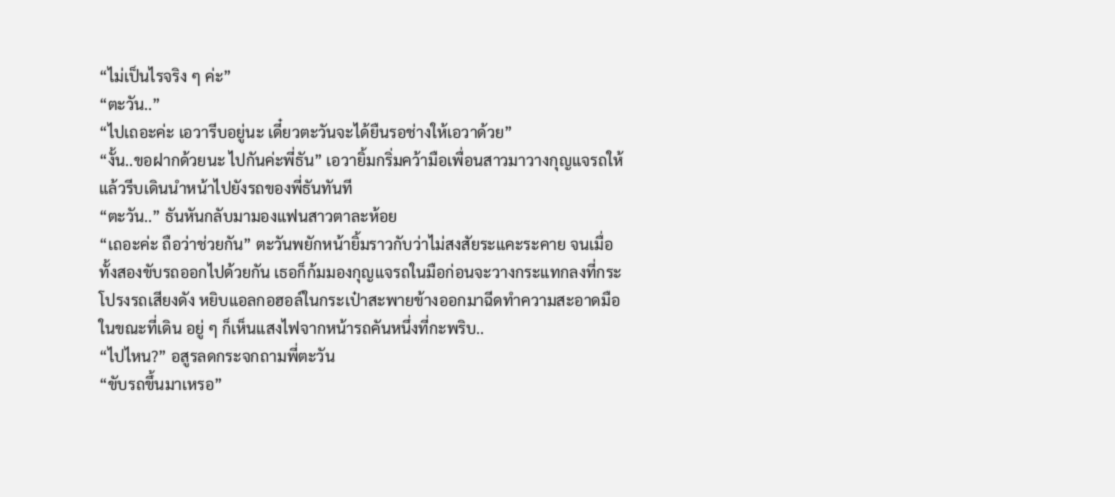“ไม่เป็นไรจริง ๆ ค่ะ”
“ตะวัน..”
“ไปเถอะค่ะ เอวารีบอยู่นะ เดี๋ยวตะวันจะได้ยืนรอช่างให้เอวาด้วย”
“งั้น..ขอฝากด้วยนะ ไปกันค่ะพี่ธัน” เอวายิ้มกริ่มคว้ามือเพื่อนสาวมาวางกุญแจรถให้ แล้วรีบเดินนำหน้าไปยังรถของพี่ธันทันที
“ตะวัน..” ธันหันกลับมามองแฟนสาวตาละห้อย
“เถอะค่ะ ถือว่าช่วยกัน” ตะวันพยักหน้ายิ้มราวกับว่าไม่สงสัยระแคะระคาย จนเมื่อทั้งสองขับรถออกไปด้วยกัน เธอก็ก้มมองกุญแจรถในมือก่อนจะวางกระแทกลงที่กระโปรงรถเสียงดัง หยิบแอลกอฮอล์ในกระเป๋าสะพายข้างออกมาฉีดทำความสะอาดมือ
ในขณะที่เดิน อยู่ ๆ ก็เห็นแสงไฟจากหน้ารถคันหนึ่งที่กะพริบ..
“ไปไหน?” อสูรลดกระจกถามพี่ตะวัน
“ขับรถขึ้นมาเหรอ”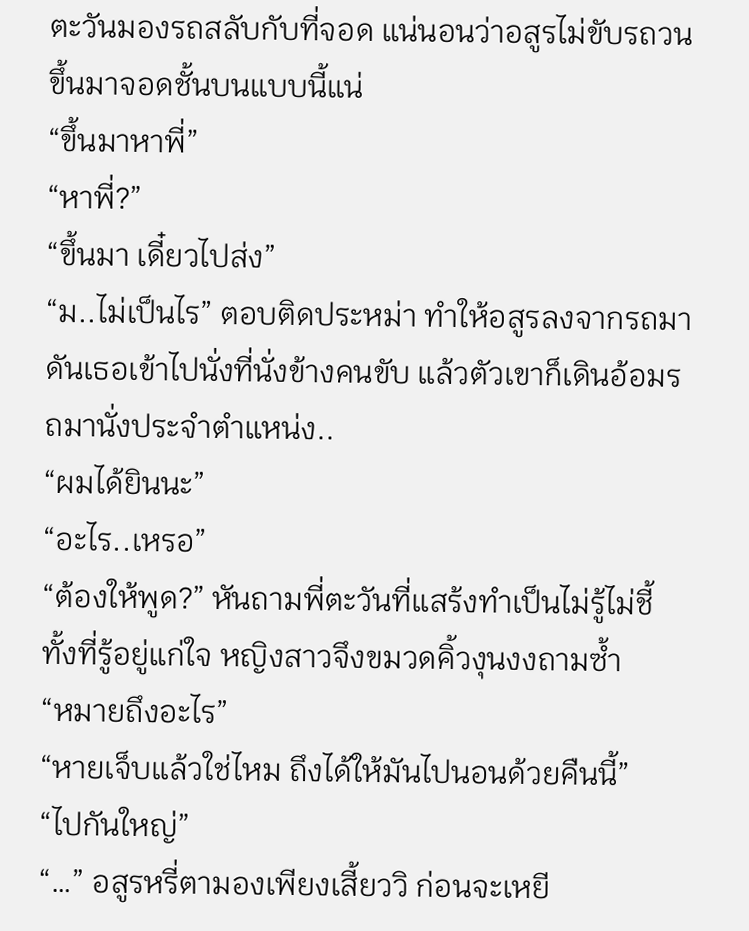ตะวันมองรถสลับกับที่จอด แน่นอนว่าอสูรไม่ขับรถวนขึ้นมาจอดชั้นบนแบบนี้แน่
“ขึ้นมาหาพี่”
“หาพี่?”
“ขึ้นมา เดี๋ยวไปส่ง”
“ม..ไม่เป็นไร” ตอบติดประหม่า ทำให้อสูรลงจากรถมาดันเธอเข้าไปนั่งที่นั่งข้างคนขับ แล้วตัวเขาก็เดินอ้อมรถมานั่งประจำตำแหน่ง..
“ผมได้ยินนะ”
“อะไร..เหรอ”
“ต้องให้พูด?” หันถามพี่ตะวันที่แสร้งทำเป็นไม่รู้ไม่ชี้ ทั้งที่รู้อยู่แก่ใจ หญิงสาวจึงขมวดคิ้วงุนงงถามซ้ำ
“หมายถึงอะไร”
“หายเจ็บแล้วใช่ไหม ถึงได้ให้มันไปนอนด้วยคืนนี้”
“ไปกันใหญ่”
“…” อสูรหรี่ตามองเพียงเสี้ยววิ ก่อนจะเหยี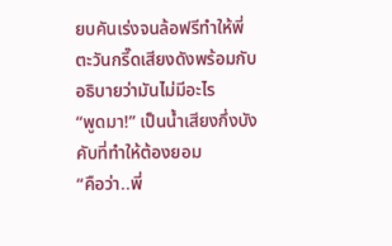ยบคันเร่งจนล้อฟรีทำให้พี่ตะวันกรี๊ดเสียงดังพร้อมกับอธิบายว่ามันไม่มีอะไร
“พูดมา!” เป็นน้ำเสียงกึ่งบังคับที่ทำให้ต้องยอม
“คือว่า..พี่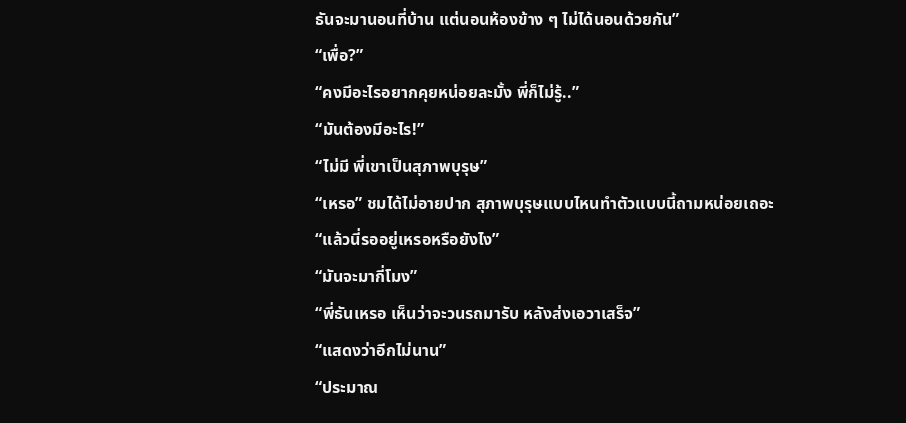ธันจะมานอนที่บ้าน แต่นอนห้องข้าง ๆ ไม่ได้นอนด้วยกัน”
“เพื่อ?”
“คงมีอะไรอยากคุยหน่อยละมั้ง พี่ก็ไม่รู้..”
“มันต้องมีอะไร!”
“ไม่มี พี่เขาเป็นสุภาพบุรุษ”
“เหรอ” ชมได้ไม่อายปาก สุภาพบุรุษแบบไหนทำตัวแบบนี้ถามหน่อยเถอะ
“แล้วนี่รออยู่เหรอหรือยังไง”
“มันจะมากี่โมง”
“พี่ธันเหรอ เห็นว่าจะวนรถมารับ หลังส่งเอวาเสร็จ”
“แสดงว่าอีกไม่นาน”
“ประมาณ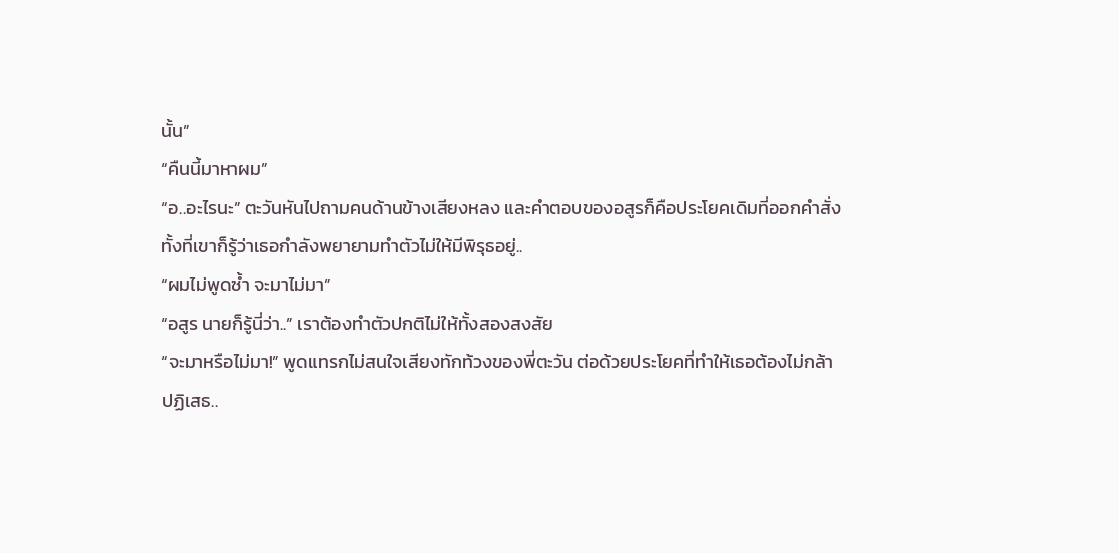นั้น”
“คืนนี้มาหาผม”
“อ..อะไรนะ” ตะวันหันไปถามคนด้านข้างเสียงหลง และคำตอบของอสูรก็คือประโยคเดิมที่ออกคำสั่ง ทั้งที่เขาก็รู้ว่าเธอกำลังพยายามทำตัวไม่ให้มีพิรุธอยู่..
“ผมไม่พูดซ้ำ จะมาไม่มา”
“อสูร นายก็รู้นี่ว่า..” เราต้องทำตัวปกติไม่ให้ทั้งสองสงสัย
“จะมาหรือไม่มา!” พูดแทรกไม่สนใจเสียงทักท้วงของพี่ตะวัน ต่อด้วยประโยคที่ทำให้เธอต้องไม่กล้าปฏิเสธ..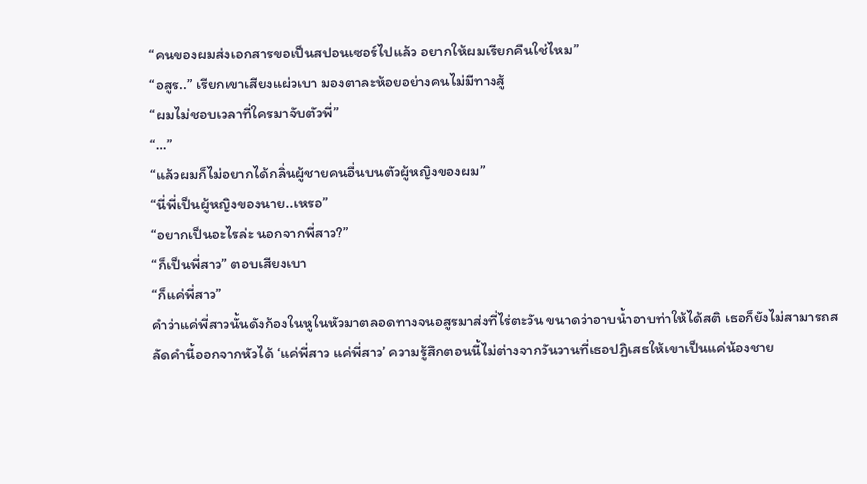“คนของผมส่งเอกสารขอเป็นสปอนเซอร์ไปแล้ว อยากให้ผมเรียกคืนใช่ไหม”
“อสูร..” เรียกเขาเสียงแผ่วเบา มองตาละห้อยอย่างคนไม่มีทางสู้
“ผมไม่ชอบเวลาที่ใครมาจับตัวพี่”
“…”
“แล้วผมก็ไม่อยากได้กลิ่นผู้ชายคนอื่นบนตัวผู้หญิงของผม”
“นี่พี่เป็นผู้หญิงของนาย..เหรอ”
“อยากเป็นอะไรล่ะ นอกจากพี่สาว?”
“ก็เป็นพี่สาว” ตอบเสียงเบา
“ก็แค่พี่สาว”
คำว่าแค่พี่สาวนั้นดังก้องในหูในหัวมาตลอดทางจนอสูรมาส่งที่ไร่ตะวัน ขนาดว่าอาบน้ำอาบท่าให้ได้สติ เธอก็ยังไม่สามารถสลัดคำนี้ออกจากหัวได้ ‘แค่พี่สาว แค่พี่สาว’ ความรู้สึกตอนนี้ไม่ต่างจากวันวานที่เธอปฏิเสธให้เขาเป็นแค่น้องชาย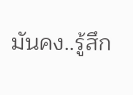มันคง..รู้สึก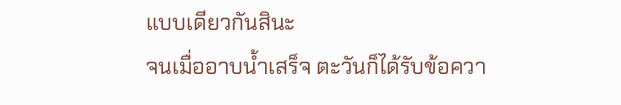แบบเดียวกันสินะ
จนเมื่ออาบน้ำเสร็จ ตะวันก็ได้รับข้อควา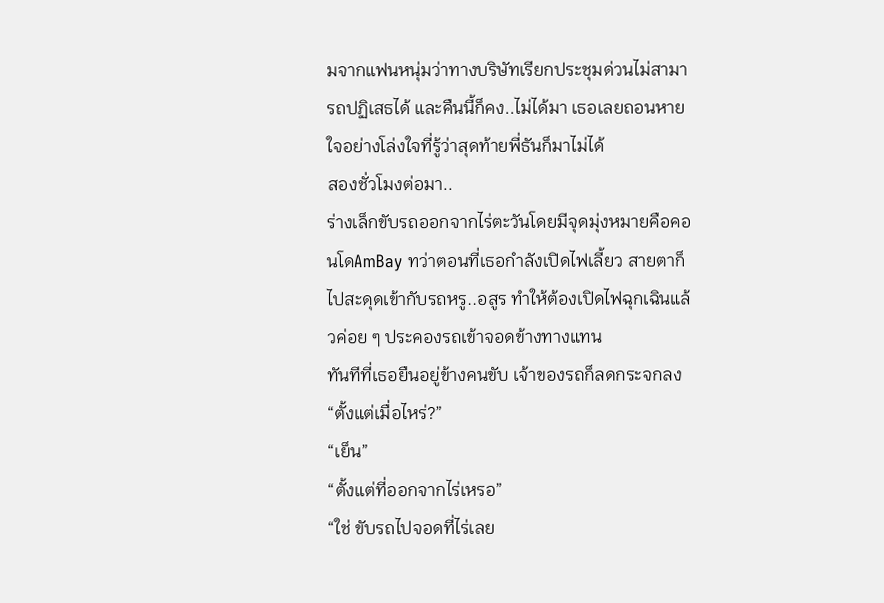มจากแฟนหนุ่มว่าทางบริษัทเรียกประชุมด่วนไม่สามารถปฏิเสธได้ และคืนนี้ก็คง..ไม่ได้มา เธอเลยถอนหายใจอย่างโล่งใจที่รู้ว่าสุดท้ายพี่ธันก็มาไม่ได้
สองชั่วโมงต่อมา..
ร่างเล็กขับรถออกจากไร่ตะวันโดยมีจุดมุ่งหมายคือคอนโดAmBay ทว่าตอนที่เธอกำลังเปิดไฟเลี้ยว สายตาก็ไปสะดุดเข้ากับรถหรู..อสูร ทำให้ต้องเปิดไฟฉุกเฉินแล้วค่อย ๆ ประคองรถเข้าจอดข้างทางแทน
ทันทีที่เธอยืนอยู่ข้างคนขับ เจ้าของรถก็ลดกระจกลง
“ตั้งแต่เมื่อไหร่?”
“เย็น”
“ตั้งแต่ที่ออกจากไร่เหรอ”
“ใช่ ขับรถไปจอดที่ไร่เลย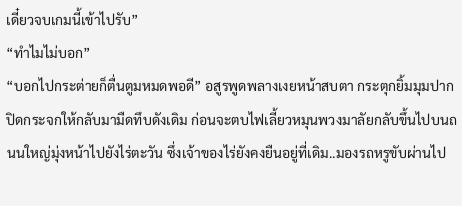เดี๋ยวจบเกมนี้เข้าไปรับ”
“ทำไมไม่บอก”
“บอกไปกระต่ายก็ตื่นตูมหมดพอดี” อสูรพูดพลางเงยหน้าสบตา กระตุกยิ้มมุมปาก ปิดกระจกให้กลับมามืดทึบดังเดิม ก่อนจะตบไฟเลี้ยวหมุนพวงมาลัยกลับขึ้นไปบนถนนใหญ่มุ่งหน้าไปยังไร่ตะวัน ซึ่งเจ้าของไร่ยังคงยืนอยู่ที่เดิม..มองรถหรูขับผ่านไป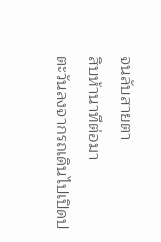จนลับสายตา
สิบห้านาทีต่อมา
ตะวันลงจากรถเดินไปเปิดป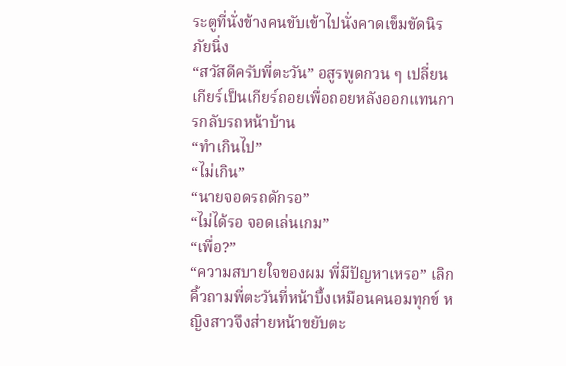ระตูที่นั่งข้างคนขับเข้าไปนั่งคาดเข็มขัดนิรภัยนิ่ง
“สวัสดีครับพี่ตะวัน” อสูรพูดกวน ๆ เปลี่ยนเกียร์เป็นเกียร์ถอยเพื่อถอยหลังออกแทนการกลับรถหน้าบ้าน
“ทำเกินไป”
“ไม่เกิน”
“นายจอดรถดักรอ”
“ไม่ได้รอ จอดเล่นเกม”
“เพื่อ?”
“ความสบายใจของผม พี่มีปัญหาเหรอ” เลิกคิ้วถามพี่ตะวันที่หน้าบึ้งเหมือนคนอมทุกข์ หญิงสาวจึงส่ายหน้าขยับตะ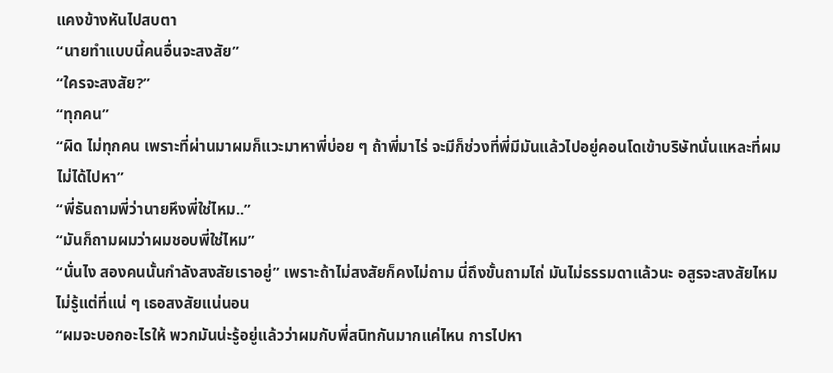แคงข้างหันไปสบตา
“นายทำแบบนี้คนอื่นจะสงสัย”
“ใครจะสงสัย?”
“ทุกคน”
“ผิด ไม่ทุกคน เพราะที่ผ่านมาผมก็แวะมาหาพี่บ่อย ๆ ถ้าพี่มาไร่ จะมีก็ช่วงที่พี่มีมันแล้วไปอยู่คอนโดเข้าบริษัทนั่นแหละที่ผมไม่ได้ไปหา”
“พี่ธันถามพี่ว่านายหึงพี่ใช่ไหม..”
“มันก็ถามผมว่าผมชอบพี่ใช่ไหม”
“นั่นไง สองคนนั้นกำลังสงสัยเราอยู่” เพราะถ้าไม่สงสัยก็คงไม่ถาม นี่ถึงขั้นถามไถ่ มันไม่ธรรมดาแล้วนะ อสูรจะสงสัยไหมไม่รู้แต่ที่แน่ ๆ เธอสงสัยแน่นอน
“ผมจะบอกอะไรให้ พวกมันน่ะรู้อยู่แล้วว่าผมกับพี่สนิทกันมากแค่ไหน การไปหา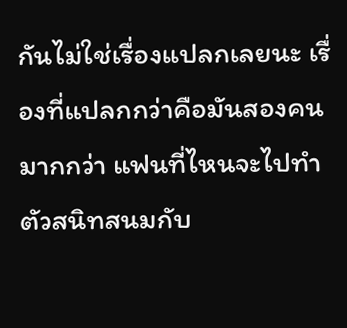กันไม่ใช่เรื่องแปลกเลยนะ เรื่องที่แปลกกว่าคือมันสองคน มากกว่า แฟนที่ไหนจะไปทำตัวสนิทสนมกับ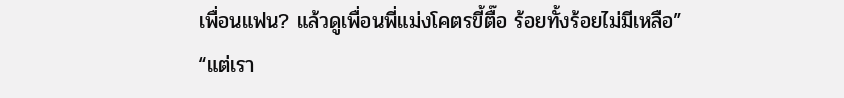เพื่อนแฟน? แล้วดูเพื่อนพี่แม่งโคตรขี้ตื๊อ ร้อยทั้งร้อยไม่มีเหลือ”
“แต่เรา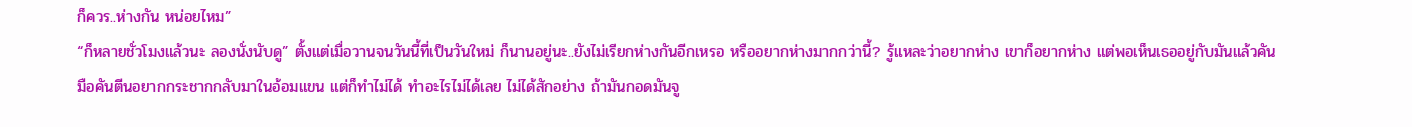ก็ควร..ห่างกัน หน่อยไหม”
“ก็หลายชั่วโมงแล้วนะ ลองนั่งนับดู” ตั้งแต่เมื่อวานจนวันนี้ที่เป็นวันใหม่ ก็นานอยู่นะ..ยังไม่เรียกห่างกันอีกเหรอ หรืออยากห่างมากกว่านี้? รู้แหละว่าอยากห่าง เขาก็อยากห่าง แต่พอเห็นเธออยู่กับมันแล้วคันมือคันตีนอยากกระชากกลับมาในอ้อมแขน แต่ก็ทำไม่ได้ ทำอะไรไม่ได้เลย ไม่ได้สักอย่าง ถ้ามันกอดมันจู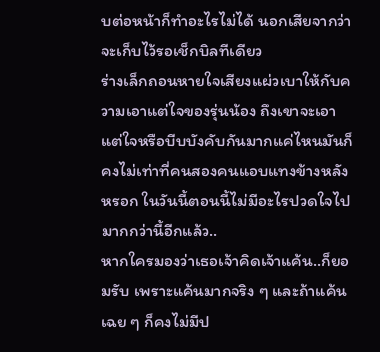บต่อหน้าก็ทำอะไรไม่ได้ นอกเสียจากว่าจะเก็บไว้รอเช็กบิลทีเดียว
ร่างเล็กถอนหายใจเสียงแผ่วเบาให้กับความเอาแต่ใจของรุ่นน้อง ถึงเขาจะเอาแต่ใจหรือบีบบังคับกันมากแค่ไหนมันก็คงไม่เท่าที่คนสองคนแอบแทงข้างหลังหรอก ในวันนี้ตอนนี้ไม่มีอะไรปวดใจไปมากกว่านี้อีกแล้ว..
หากใครมองว่าเธอเจ้าคิดเจ้าแค้น..ก็ยอมรับ เพราะแค้นมากจริง ๆ และถ้าแค้นเฉย ๆ ก็คงไม่มีป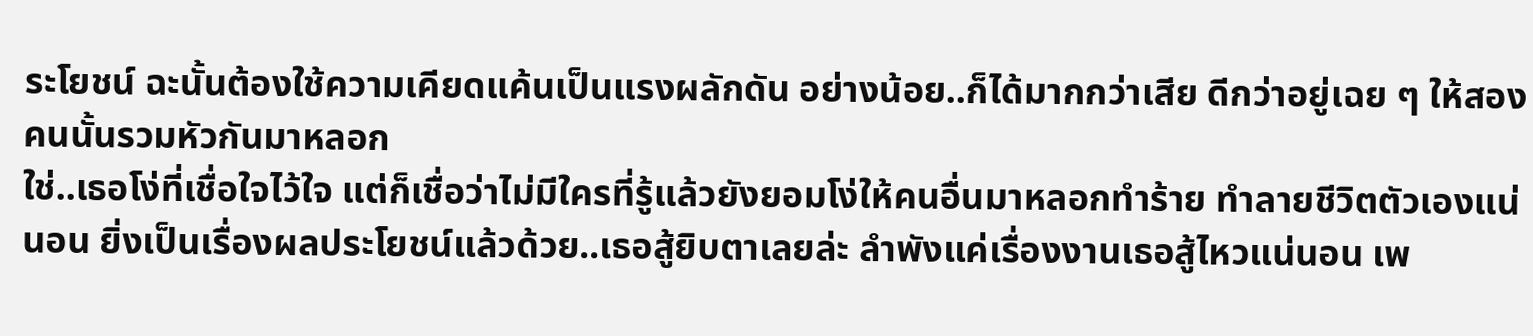ระโยชน์ ฉะนั้นต้องใช้ความเคียดแค้นเป็นแรงผลักดัน อย่างน้อย..ก็ได้มากกว่าเสีย ดีกว่าอยู่เฉย ๆ ให้สองคนนั้นรวมหัวกันมาหลอก
ใช่..เธอโง่ที่เชื่อใจไว้ใจ แต่ก็เชื่อว่าไม่มีใครที่รู้แล้วยังยอมโง่ให้คนอื่นมาหลอกทำร้าย ทำลายชีวิตตัวเองแน่นอน ยิ่งเป็นเรื่องผลประโยชน์แล้วด้วย..เธอสู้ยิบตาเลยล่ะ ลำพังแค่เรื่องงานเธอสู้ไหวแน่นอน เพ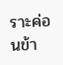ราะค่อนข้า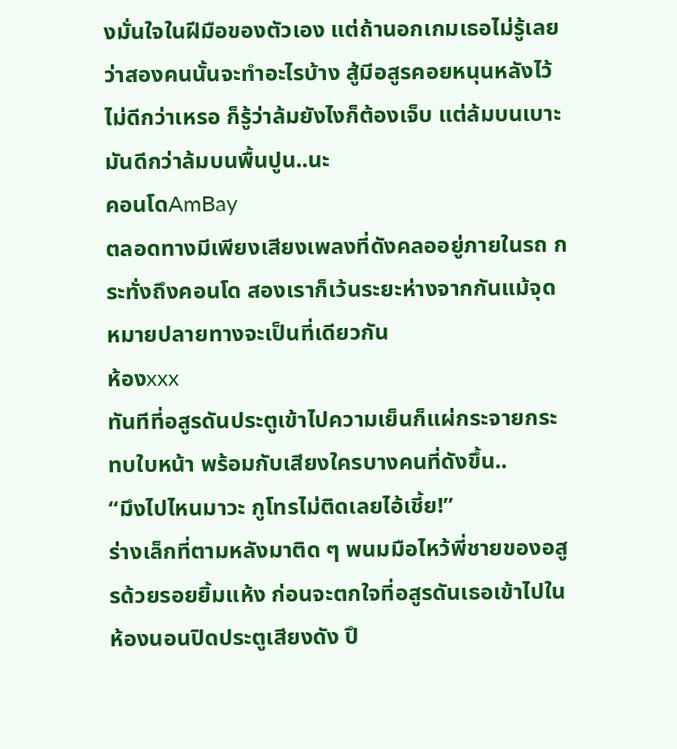งมั่นใจในฝีมือของตัวเอง แต่ถ้านอกเกมเธอไม่รู้เลยว่าสองคนนั้นจะทำอะไรบ้าง สู้มีอสูรคอยหนุนหลังไว้ไม่ดีกว่าเหรอ ก็รู้ว่าล้มยังไงก็ต้องเจ็บ แต่ล้มบนเบาะมันดีกว่าล้มบนพื้นปูน..นะ
คอนโดAmBay
ตลอดทางมีเพียงเสียงเพลงที่ดังคลออยู่ภายในรถ กระทั่งถึงคอนโด สองเราก็เว้นระยะห่างจากกันแม้จุดหมายปลายทางจะเป็นที่เดียวกัน
ห้องxxx
ทันทีที่อสูรดันประตูเข้าไปความเย็นก็แผ่กระจายกระทบใบหน้า พร้อมกับเสียงใครบางคนที่ดังขึ้น..
“มึงไปไหนมาวะ กูโทรไม่ติดเลยไอ้เชี้ย!”
ร่างเล็กที่ตามหลังมาติด ๆ พนมมือไหว้พี่ชายของอสูรด้วยรอยยิ้มแห้ง ก่อนจะตกใจที่อสูรดันเธอเข้าไปในห้องนอนปิดประตูเสียงดัง ปึ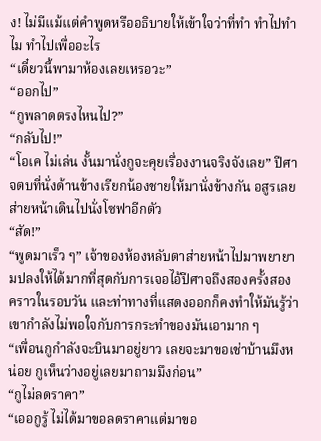ง! ไม่มีแม้แต่คำพูดหรืออธิบายให้เข้าใจว่าที่ทำ ทำไปทำไม ทำไปเพื่ออะไร
“เดี๋ยวนี้พามาห้องเลยเหรอวะ”
“ออกไป”
“กูพลาดตรงไหนไป?”
“กลับไป!”
“โอเค ไม่เล่น งั้นมานั่งกูจะคุยเรื่องงานจริงจังเลย” ปีศาจตบที่นั่งด้านข้างเรียกน้องชายให้มานั่งข้างกัน อสูรเลยส่ายหน้าเดินไปนั่งโซฟาอีกตัว
“สัด!”
“พูดมาเร็ว ๆ” เจ้าของห้องหลับตาส่ายหน้าไปมาพยายามปลงให้ได้มากที่สุดกับการเจอไอ้ปีศาจถึงสองครั้งสองคราวในรอบวัน และท่าทางที่แสดงออกก็คงทำให้มันรู้ว่าเขากำลังไม่พอใจกับการกระทำของมันเอามาก ๆ
“เพื่อนกูกำลังจะบินมาอยู่ยาว เลยจะมาขอเช่าบ้านมึงหน่อย กูเห็นว่างอยู่เลยมาถามมึงก่อน”
“กูไม่ลดราคา”
“เออกูรู้ ไม่ได้มาขอลดราคาแต่มาขอ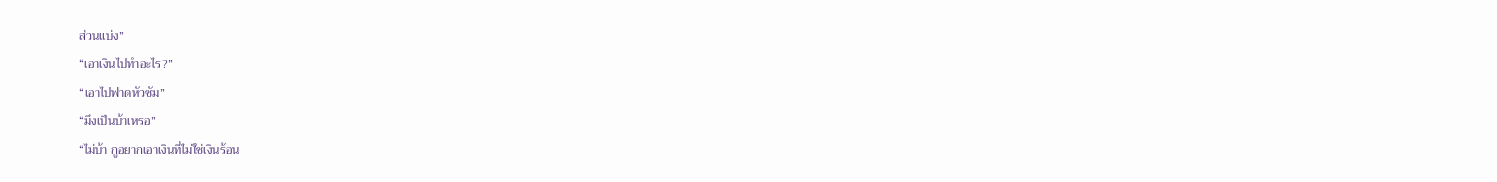ส่วนแบ่ง”
“เอาเงินไปทำอะไร?”
“เอาไปฟาดหัวซัม”
“มึงเป็นบ้าเหรอ”
“ไม่บ้า กูอยากเอาเงินที่ไม่ใช่เงินร้อน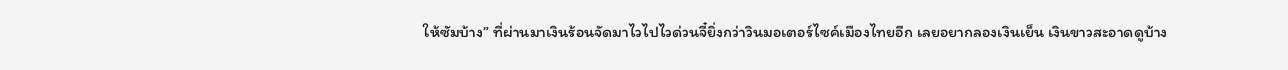ให้ซัมบ้าง” ที่ผ่านมาเงินร้อนจัดมาไวไปไวด่วนจี๋ยิ่งกว่าวินมอเตอร์ไซค์เมืองไทยอีก เลยอยากลองเงินเย็น เงินขาวสะอาดดูบ้าง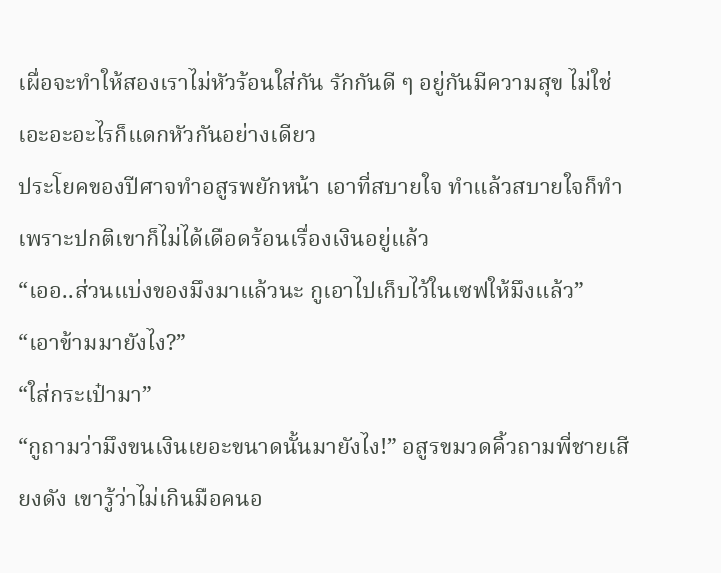เผื่อจะทำให้สองเราไม่หัวร้อนใส่กัน รักกันดี ๆ อยู่กันมีความสุข ไม่ใช่เอะอะอะไรก็แดกหัวกันอย่างเดียว
ประโยคของปีศาจทำอสูรพยักหน้า เอาที่สบายใจ ทำแล้วสบายใจก็ทำ เพราะปกติเขาก็ไม่ได้เดือดร้อนเรื่องเงินอยู่แล้ว
“เออ..ส่วนแบ่งของมึงมาแล้วนะ กูเอาไปเก็บไว้ในเซฟให้มึงแล้ว”
“เอาข้ามมายังไง?”
“ใส่กระเป๋ามา”
“กูถามว่ามึงขนเงินเยอะขนาดนั้นมายังไง!” อสูรขมวดคิ้วถามพี่ชายเสียงดัง เขารู้ว่าไม่เกินมือคนอ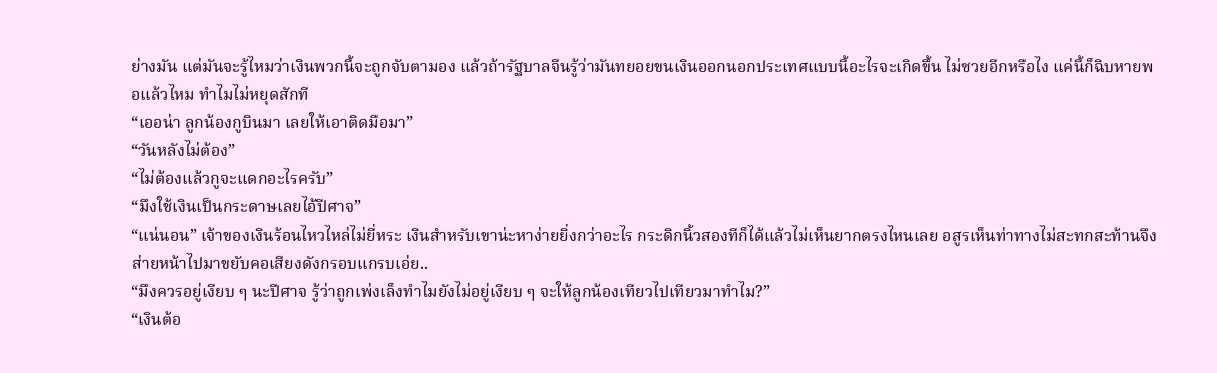ย่างมัน แต่มันจะรู้ไหมว่าเงินพวกนี้จะถูกจับตามอง แล้วถ้ารัฐบาลจีนรู้ว่ามันทยอยขนเงินออกนอกประเทศแบบนี้อะไรจะเกิดขึ้น ไม่ซวยอีกหรือไง แค่นี้ก็ฉิบหายพอแล้วไหม ทำไมไม่หยุดสักที
“เออน่า ลูกน้องกูบินมา เลยให้เอาติดมือมา”
“วันหลังไม่ต้อง”
“ไม่ต้องแล้วกูจะแดกอะไรครับ”
“มึงใช้เงินเป็นกระดาษเลยไอ้ปีศาจ”
“แน่นอน” เจ้าของเงินร้อนไหวไหล่ไม่ยี่หระ เงินสำหรับเขาน่ะหาง่ายยิ่งกว่าอะไร กระดิกนิ้วสองทีก็ได้แล้วไม่เห็นยากตรงไหนเลย อสูรเห็นท่าทางไม่สะทกสะท้านจึงส่ายหน้าไปมาขยับคอเสียงดังกรอบแกรบเอ่ย..
“มึงควรอยู่เงียบ ๆ นะปีศาจ รู้ว่าถูกเพ่งเล็งทำไมยังไม่อยู่เงียบ ๆ จะให้ลูกน้องเทียวไปเทียวมาทำไม?”
“เงินต้อ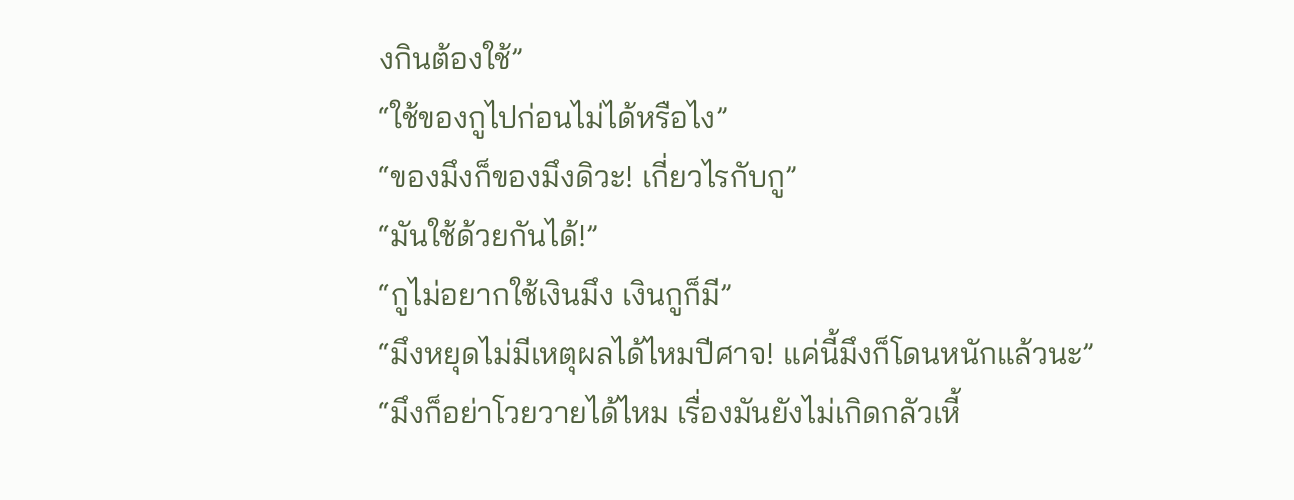งกินต้องใช้”
“ใช้ของกูไปก่อนไม่ได้หรือไง”
“ของมึงก็ของมึงดิวะ! เกี่ยวไรกับกู”
“มันใช้ด้วยกันได้!”
“กูไม่อยากใช้เงินมึง เงินกูก็มี”
“มึงหยุดไม่มีเหตุผลได้ไหมปีศาจ! แค่นี้มึงก็โดนหนักแล้วนะ”
“มึงก็อย่าโวยวายได้ไหม เรื่องมันยังไม่เกิดกลัวเหี้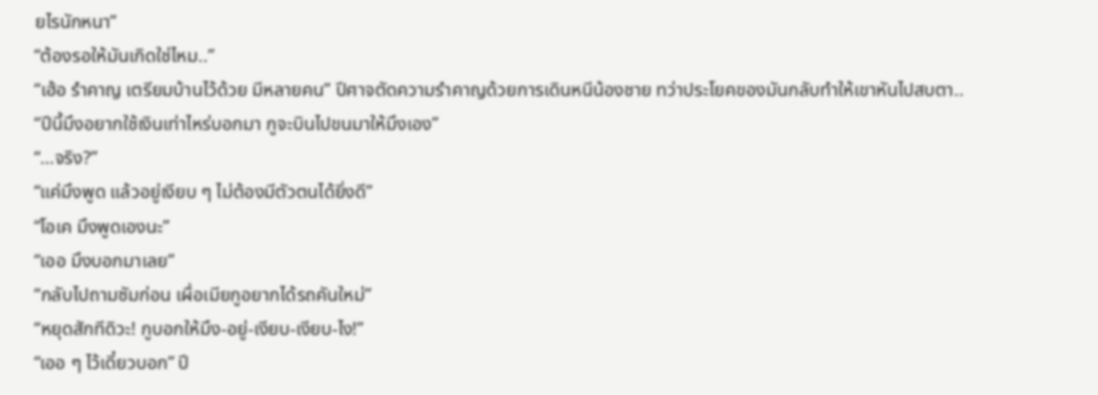ยไรนักหนา”
“ต้องรอให้มันเกิดใช่ไหม..”
“เฮ้อ รำคาญ เตรียมบ้านไว้ด้วย มีหลายคน” ปีศาจตัดความรำคาญด้วยการเดินหนีน้องชาย ทว่าประโยคของมันกลับทำให้เขาหันไปสบตา..
“ปีนี้มึงอยากใช้เงินเท่าไหร่บอกมา กูจะบินไปขนมาให้มึงเอง”
“…จริง?”
“แค่มึงพูด แล้วอยู่เงียบ ๆ ไม่ต้องมีตัวตนได้ยิ่งดี”
“โอเค มึงพูดเองนะ”
“เออ มึงบอกมาเลย”
“กลับไปถามซัมก่อน เผื่อเมียกูอยากได้รถคันใหม่”
“หยุดสักทีดิวะ! กูบอกให้มึง-อยู่-เงียบ-เงียบ-ไง!”
“เออ ๆ ไว้เดี๋ยวบอก” ปี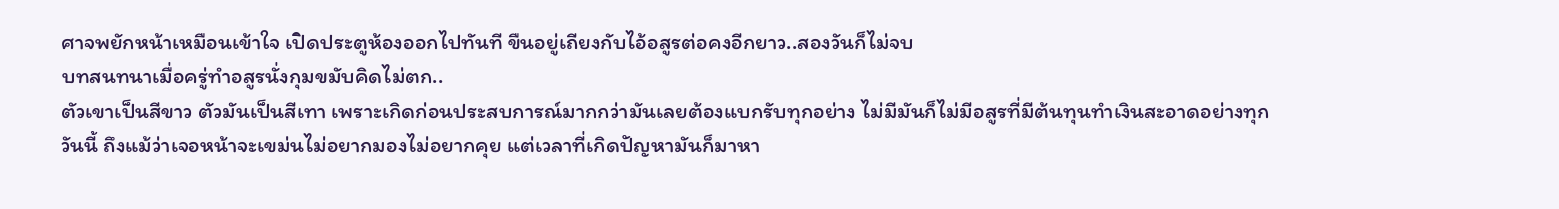ศาจพยักหน้าเหมือนเข้าใจ เปิดประตูห้องออกไปทันที ขืนอยู่เถียงกับไอ้อสูรต่อคงอีกยาว..สองวันก็ไม่จบ
บทสนทนาเมื่อครู่ทำอสูรนั่งกุมขมับคิดไม่ตก..
ตัวเขาเป็นสีขาว ตัวมันเป็นสีเทา เพราะเกิดก่อนประสบการณ์มากกว่ามันเลยต้องแบกรับทุกอย่าง ไม่มีมันก็ไม่มีอสูรที่มีต้นทุนทำเงินสะอาดอย่างทุกวันนี้ ถึงแม้ว่าเจอหน้าจะเขม่นไม่อยากมองไม่อยากคุย แต่เวลาที่เกิดปัญหามันก็มาหา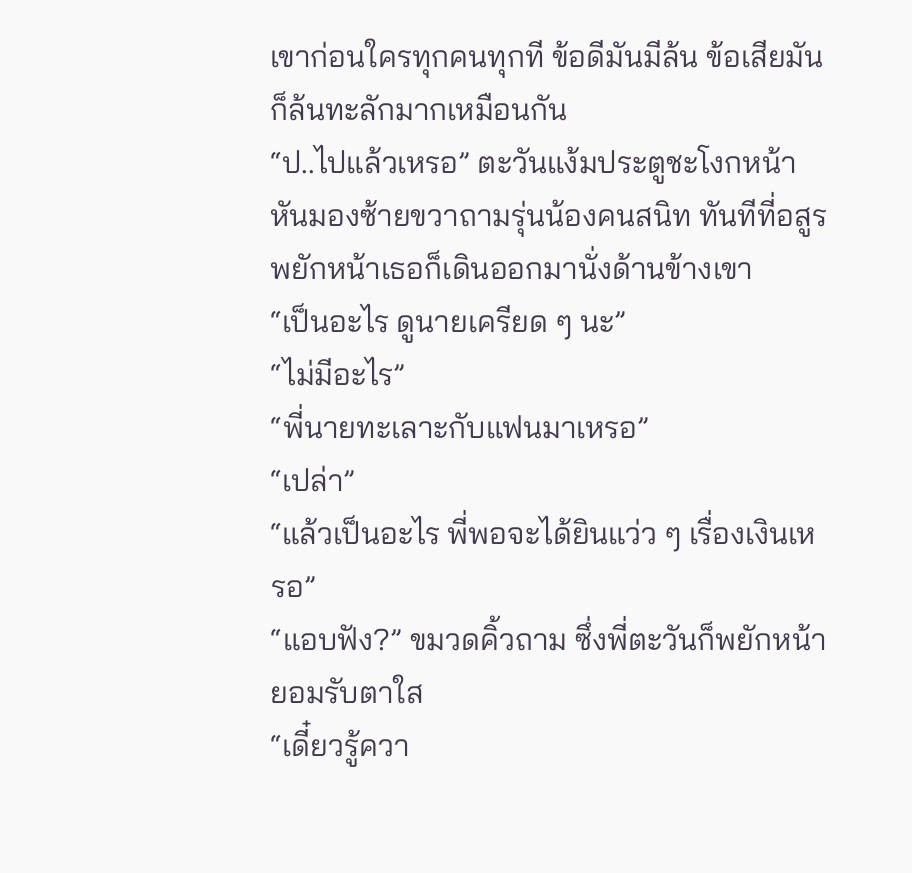เขาก่อนใครทุกคนทุกที ข้อดีมันมีล้น ข้อเสียมันก็ล้นทะลักมากเหมือนกัน
“ป..ไปแล้วเหรอ” ตะวันแง้มประตูชะโงกหน้าหันมองซ้ายขวาถามรุ่นน้องคนสนิท ทันทีที่อสูรพยักหน้าเธอก็เดินออกมานั่งด้านข้างเขา
“เป็นอะไร ดูนายเครียด ๆ นะ”
“ไม่มีอะไร”
“พี่นายทะเลาะกับแฟนมาเหรอ”
“เปล่า”
“แล้วเป็นอะไร พี่พอจะได้ยินแว่ว ๆ เรื่องเงินเหรอ”
“แอบฟัง?” ขมวดคิ้วถาม ซึ่งพี่ตะวันก็พยักหน้ายอมรับตาใส
“เดี๋ยวรู้ควา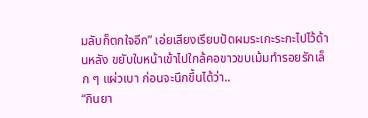มลับก็ตกใจอีก” เอ่ยเสียงเรียบปัดผมระเกะระกะไปไว้ด้านหลัง ขยับใบหน้าเข้าไปใกล้คอขาวขบเม้มทำรอยรักเล็ก ๆ แผ่วเบา ก่อนจะนึกขึ้นได้ว่า..
“กินยา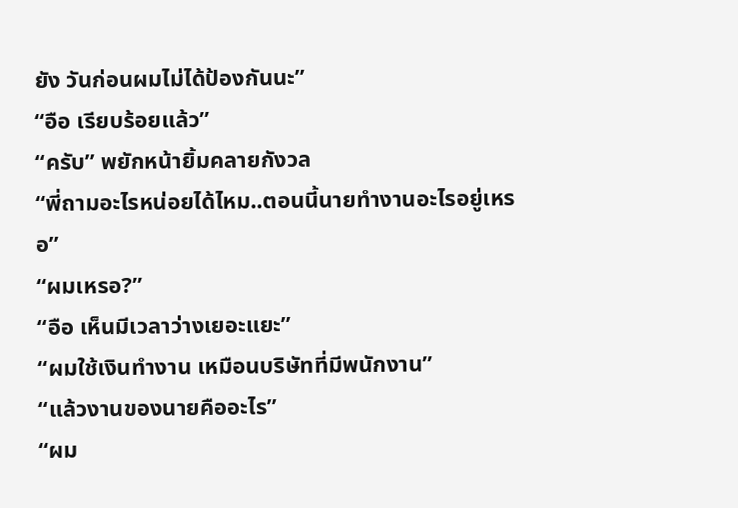ยัง วันก่อนผมไม่ได้ป้องกันนะ”
“อือ เรียบร้อยแล้ว”
“ครับ” พยักหน้ายิ้มคลายกังวล
“พี่ถามอะไรหน่อยได้ไหม..ตอนนี้นายทำงานอะไรอยู่เหรอ”
“ผมเหรอ?”
“อือ เห็นมีเวลาว่างเยอะแยะ”
“ผมใช้เงินทำงาน เหมือนบริษัทที่มีพนักงาน”
“แล้วงานของนายคืออะไร”
“ผม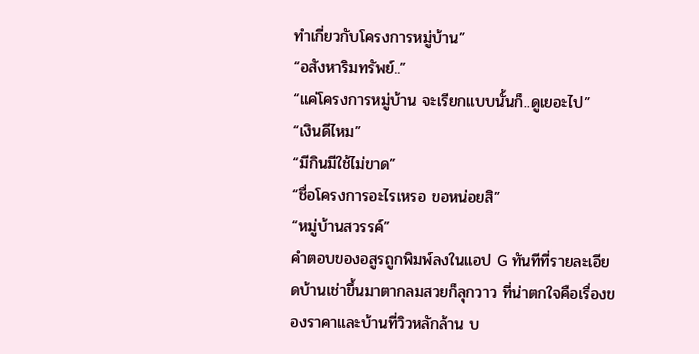ทำเกี่ยวกับโครงการหมู่บ้าน”
“อสังหาริมทรัพย์..”
“แค่โครงการหมู่บ้าน จะเรียกแบบนั้นก็..ดูเยอะไป”
“เงินดีไหม”
“มีกินมีใช้ไม่ขาด”
“ชื่อโครงการอะไรเหรอ ขอหน่อยสิ”
“หมู่บ้านสวรรค์”
คำตอบของอสูรถูกพิมพ์ลงในแอป G ทันทีที่รายละเอียดบ้านเช่าขึ้นมาตากลมสวยก็ลุกวาว ที่น่าตกใจคือเรื่องของราคาและบ้านที่วิวหลักล้าน บ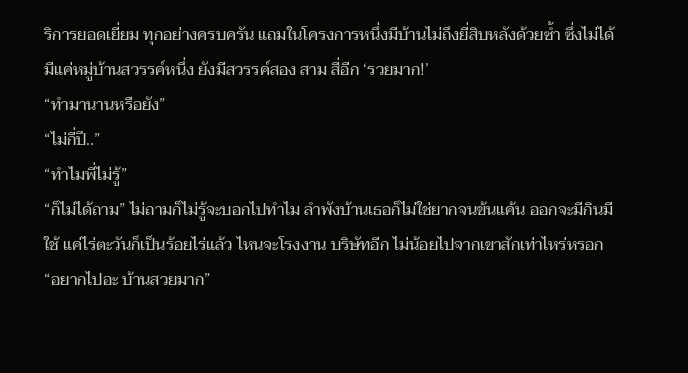ริการยอดเยี่ยม ทุกอย่างครบครัน แถมในโครงการหนึ่งมีบ้านไม่ถึงยี่สิบหลังด้วยซ้ำ ซึ่งไม่ได้มีแค่หมู่บ้านสวรรค์หนึ่ง ยังมีสวรรค์สอง สาม สี่อีก ‘รวยมาก!’
“ทำมานานหรือยัง”
“ไม่กี่ปี..”
“ทำไมพี่ไม่รู้”
“ก็ไม่ได้ถาม” ไม่ถามก็ไม่รู้จะบอกไปทำไม ลำพังบ้านเธอก็ไม่ใช่ยากจนข้นแค้น ออกจะมีกินมีใช้ แค่ไร่ตะวันก็เป็นร้อยไร่แล้ว ไหนจะโรงงาน บริษัทอีก ไม่น้อยไปจากเขาสักเท่าไหร่หรอก
“อยากไปอะ บ้านสวยมาก”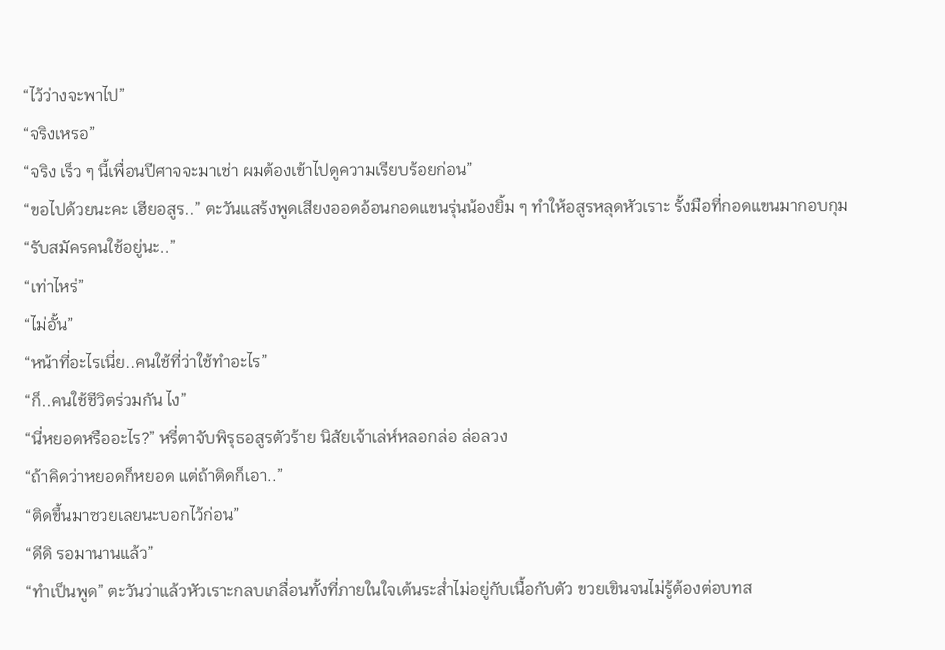“ไว้ว่างจะพาไป”
“จริงเหรอ”
“จริง เร็ว ๆ นี้เพื่อนปีศาจจะมาเช่า ผมต้องเข้าไปดูความเรียบร้อยก่อน”
“ขอไปด้วยนะคะ เฮียอสูร..” ตะวันแสร้งพูดเสียงออดอ้อนกอดแขนรุ่นน้องยิ้ม ๆ ทำให้อสูรหลุดหัวเราะ รั้งมือที่กอดแขนมากอบกุม
“รับสมัครคนใช้อยู่นะ..”
“เท่าไหร่”
“ไม่อั้น”
“หน้าที่อะไรเนี่ย..คนใช้ที่ว่าใช้ทำอะไร”
“ก็..คนใช้ชีวิตร่วมกัน ไง”
“นี่หยอดหรืออะไร?” หรี่ตาจับพิรุธอสูรตัวร้าย นิสัยเจ้าเล่ห์หลอกล่อ ล่อลวง
“ถ้าคิดว่าหยอดก็หยอด แต่ถ้าติดก็เอา..”
“ติดขึ้นมาซวยเลยนะบอกไว้ก่อน”
“ดีดิ รอมานานแล้ว”
“ทำเป็นพูด” ตะวันว่าแล้วหัวเราะกลบเกลื่อนทั้งที่ภายในใจเต้นระส่ำไม่อยู่กับเนื้อกับตัว ขวยเขินจนไม่รู้ต้องต่อบทส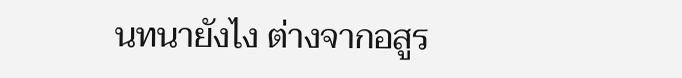นทนายังไง ต่างจากอสูร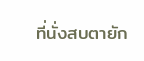ที่นั่งสบตายัก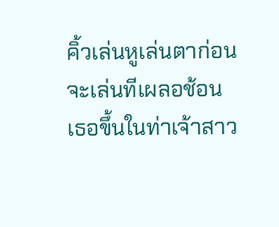คิ้วเล่นหูเล่นตาก่อนจะเล่นทีเผลอช้อนเธอขึ้นในท่าเจ้าสาว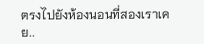ตรงไปยังห้องนอนที่สองเราเคย..